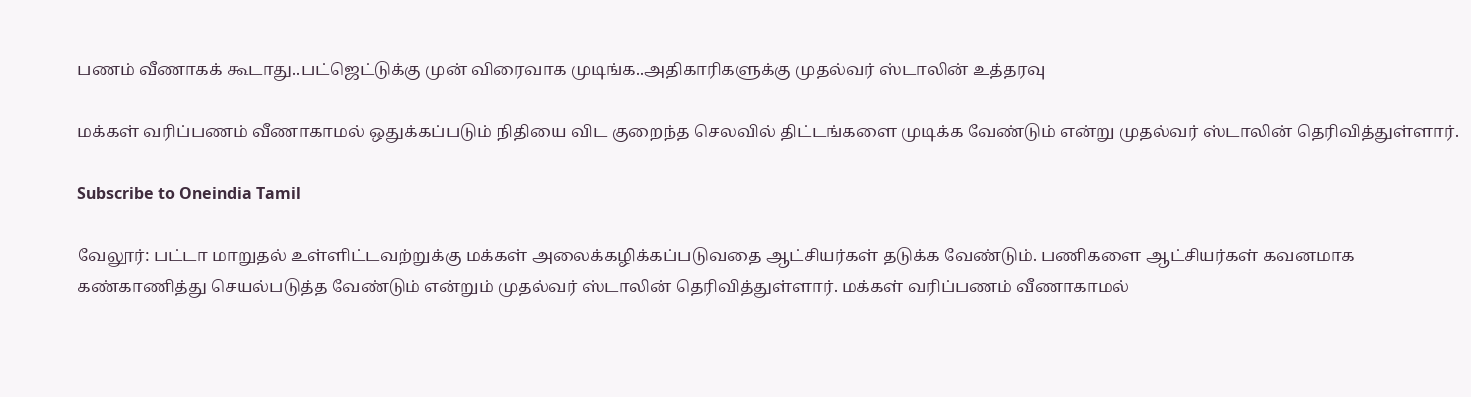பணம் வீணாகக் கூடாது..பட்ஜெட்டுக்கு முன் விரைவாக முடிங்க..அதிகாரிகளுக்கு முதல்வர் ஸ்டாலின் உத்தரவு

மக்கள் வரிப்பணம் வீணாகாமல் ஒதுக்கப்படும் நிதியை விட குறைந்த செலவில் திட்டங்களை முடிக்க வேண்டும் என்று முதல்வர் ஸ்டாலின் தெரிவித்துள்ளார்.

Subscribe to Oneindia Tamil

வேலூர்: பட்டா மாறுதல் உள்ளிட்டவற்றுக்கு மக்கள் அலைக்கழிக்கப்படுவதை ஆட்சியர்கள் தடுக்க வேண்டும். பணிகளை ஆட்சியர்கள் கவனமாக கண்காணித்து செயல்படுத்த வேண்டும் என்றும் முதல்வர் ஸ்டாலின் தெரிவித்துள்ளார். மக்கள் வரிப்பணம் வீணாகாமல்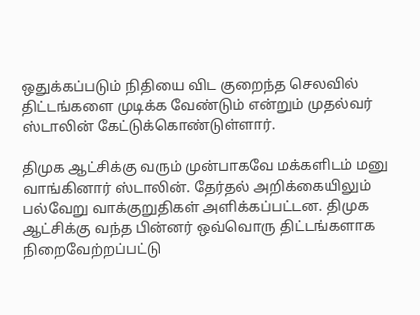ஒதுக்கப்படும் நிதியை விட குறைந்த செலவில் திட்டங்களை முடிக்க வேண்டும் என்றும் முதல்வர் ஸ்டாலின் கேட்டுக்கொண்டுள்ளார்.

திமுக ஆட்சிக்கு வரும் முன்பாகவே மக்களிடம் மனு வாங்கினார் ஸ்டாலின். தேர்தல் அறிக்கையிலும் பல்வேறு வாக்குறுதிகள் அளிக்கப்பட்டன. திமுக ஆட்சிக்கு வந்த பின்னர் ஒவ்வொரு திட்டங்களாக நிறைவேற்றப்பட்டு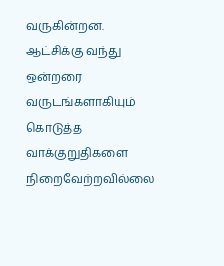வருகின்றன. ஆட்சிக்கு வந்து ஒன்றரை வருடங்களாகியும் கொடுத்த வாக்குறுதிகளை நிறைவேற்றவில்லை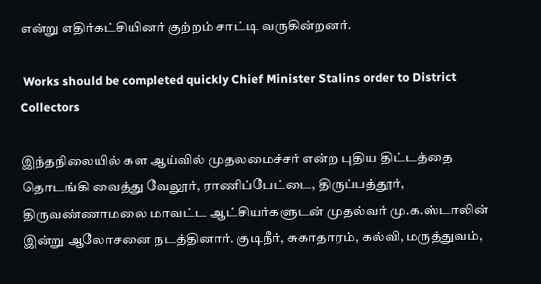என்று எதிர்கட்சியினர் குற்றம் சாட்டி வருகின்றனர்.

 Works should be completed quickly Chief Minister Stalins order to District Collectors

இந்தநிலையில் கள ஆய்வில் முதலமைச்சர் என்ற புதிய திட்டத்தை தொடங்கி வைத்து வேலூர், ராணிப்பேட்டை, திருப்பத்தூர், திருவண்ணாமலை மாவட்ட ஆட்சியர்களுடன் முதல்வர் மு.க.ஸ்டாலின் இன்று ஆலோசனை நடத்தினார். குடிநீர், சுகாதாரம், கல்வி, மருத்துவம்,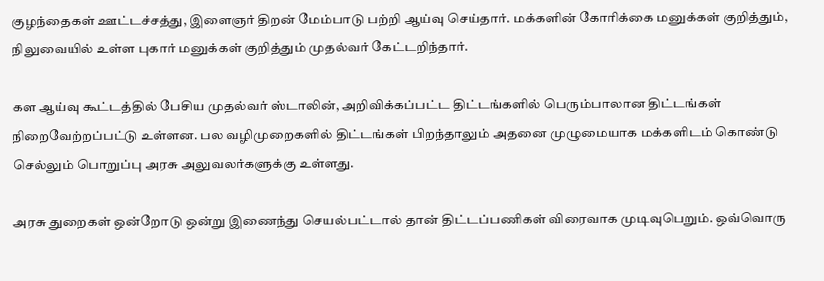குழந்தைகள் ஊட்டச்சத்து, இளைஞர் திறன் மேம்பாடு பற்றி ஆய்வு செய்தார். மக்களின் கோரிக்கை மனுக்கள் குறித்தும், நிலுவையில் உள்ள புகார் மனுக்கள் குறித்தும் முதல்வர் கேட்டறிந்தார்.

கள ஆய்வு கூட்டத்தில் பேசிய முதல்வர் ஸ்டாலின், அறிவிக்கப்பட்ட திட்டங்களில் பெரும்பாலான திட்டங்கள் நிறைவேற்றப்பட்டு உள்ளன. பல வழிமுறைகளில் திட்டங்கள் பிறந்தாலும் அதனை முழுமையாக மக்களிடம் கொண்டு செல்லும் பொறுப்பு அரசு அலுவலர்களுக்கு உள்ளது.

அரசு துறைகள் ஒன்றோடு ஒன்று இணைந்து செயல்பட்டால் தான் திட்டப்பணிகள் விரைவாக முடிவுபெறும். ஒவ்வொரு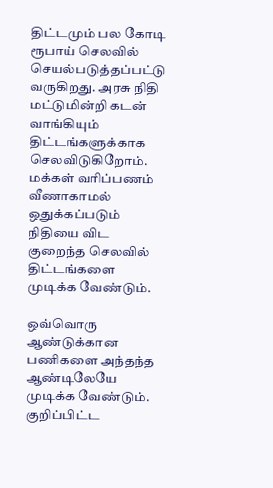திட்டமும் பல கோடி ரூபாய் செலவில் செயல்படுத்தப்பட்டு வருகிறது. அரசு நிதி மட்டுமின்றி கடன் வாங்கியும் திட்டங்களுக்காக செலவிடுகிறோம். மக்கள் வரிப்பணம் வீணாகாமல் ஒதுக்கப்படும் நிதியை விட குறைந்த செலவில் திட்டங்களை முடிக்க வேண்டும்.

ஒவ்வொரு ஆண்டுக்கான பணிகளை அந்தந்த ஆண்டிலேயே முடிக்க வேண்டும். குறிப்பிட்ட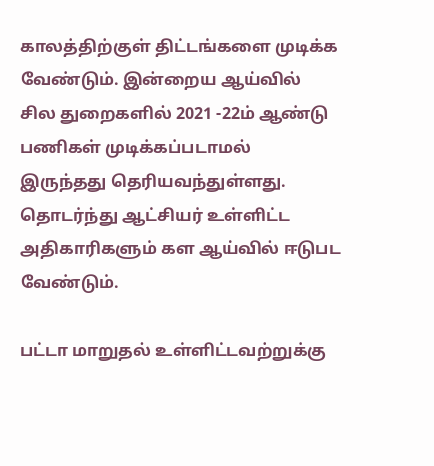காலத்திற்குள் திட்டங்களை முடிக்க வேண்டும். இன்றைய ஆய்வில் சில துறைகளில் 2021 -22ம் ஆண்டு பணிகள் முடிக்கப்படாமல் இருந்தது தெரியவந்துள்ளது. தொடர்ந்து ஆட்சியர் உள்ளிட்ட அதிகாரிகளும் கள ஆய்வில் ஈடுபட வேண்டும்.

பட்டா மாறுதல் உள்ளிட்டவற்றுக்கு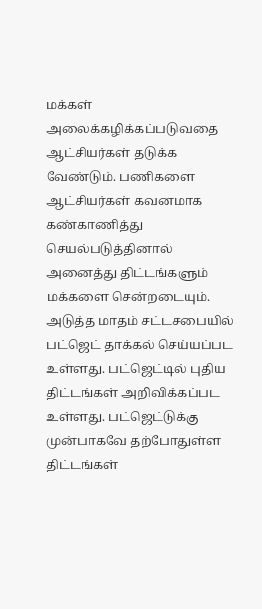மக்கள் அலைக்கழிக்கப்படுவதை ஆட்சியர்கள் தடுக்க வேண்டும். பணிகளை ஆட்சியர்கள் கவனமாக கண்காணித்து செயல்படுத்தினால் அனைத்து திட்டங்களும் மக்களை சென்றடையும். அடுத்த மாதம் சட்டசபையில் பட்ஜெட் தாக்கல் செய்யப்பட உள்ளது. பட்ஜெட்டில் புதிய திட்டங்கள் அறிவிக்கப்பட உள்ளது. பட்ஜெட்டுக்கு முன்பாகவே தற்போதுள்ள திட்டங்கள்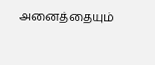அனைத்தையும்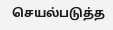செயல்படுத்த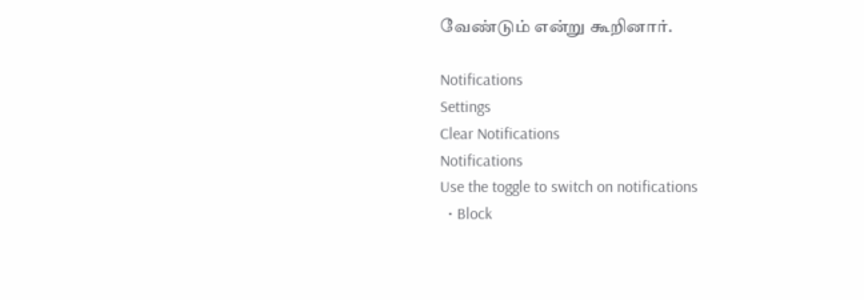வேண்டும் என்று கூறினார்.

Notifications
Settings
Clear Notifications
Notifications
Use the toggle to switch on notifications
  • Block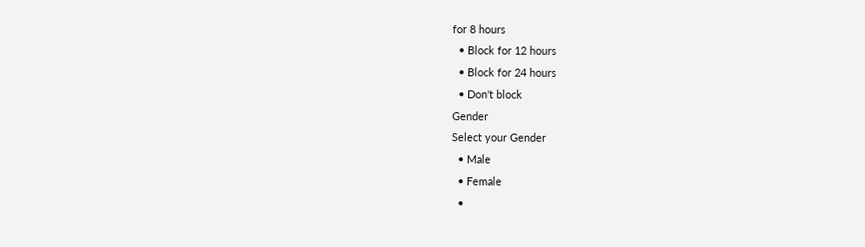for 8 hours
  • Block for 12 hours
  • Block for 24 hours
  • Don't block
Gender
Select your Gender
  • Male
  • Female
  •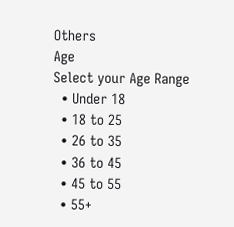Others
Age
Select your Age Range
  • Under 18
  • 18 to 25
  • 26 to 35
  • 36 to 45
  • 45 to 55
  • 55+